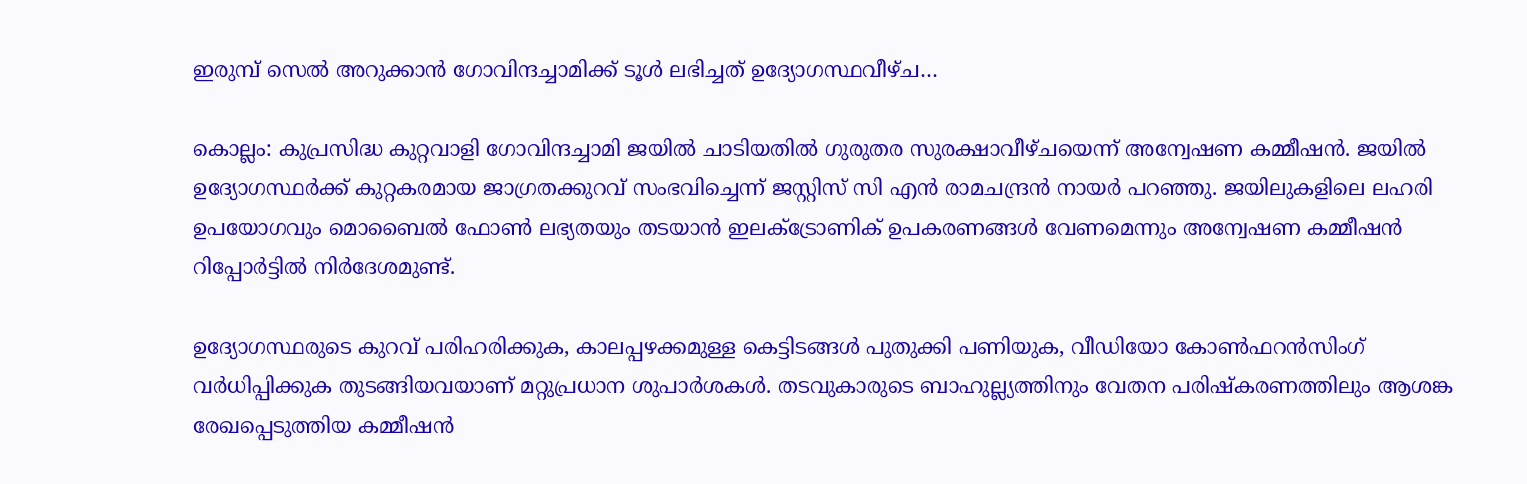ഇരുമ്പ് സെൽ അറുക്കാൻ ഗോവിന്ദച്ചാമിക്ക് ടൂള്‍ ലഭിച്ചത് ഉദ്യോഗസ്ഥവീഴ്ച…

കൊല്ലം: കുപ്രസിദ്ധ കുറ്റവാളി ഗോവിന്ദച്ചാമി ജയില്‍ ചാടിയതില്‍ ഗുരുതര സുരക്ഷാവീഴ്ചയെന്ന് അന്വേഷണ കമ്മീഷന്‍. ജയില്‍ ഉദ്യോഗസ്ഥര്‍ക്ക് കുറ്റകരമായ ജാഗ്രതക്കുറവ് സംഭവിച്ചെന്ന് ജസ്റ്റിസ് സി എന്‍ രാമചന്ദ്രന്‍ നായര്‍ പറഞ്ഞു. ജയിലുകളിലെ ലഹരി ഉപയോഗവും മൊബൈല്‍ ഫോണ്‍ ലഭ്യതയും തടയാന്‍ ഇലക്ട്രോണിക് ഉപകരണങ്ങള്‍ വേണമെന്നും അന്വേഷണ കമ്മീഷന്‍ റിപ്പോര്‍ട്ടില്‍ നിര്‍ദേശമുണ്ട്.

ഉദ്യോഗസ്ഥരുടെ കുറവ് പരിഹരിക്കുക, കാലപ്പഴക്കമുള്ള കെട്ടിടങ്ങള്‍ പുതുക്കി പണിയുക, വീഡിയോ കോണ്‍ഫറന്‍സിംഗ് വര്‍ധിപ്പിക്കുക തുടങ്ങിയവയാണ് മറ്റുപ്രധാന ശുപാര്‍ശകള്‍. തടവുകാരുടെ ബാഹുല്ല്യത്തിനും വേതന പരിഷ്‌കരണത്തിലും ആശങ്ക രേഖപ്പെടുത്തിയ കമ്മീഷന്‍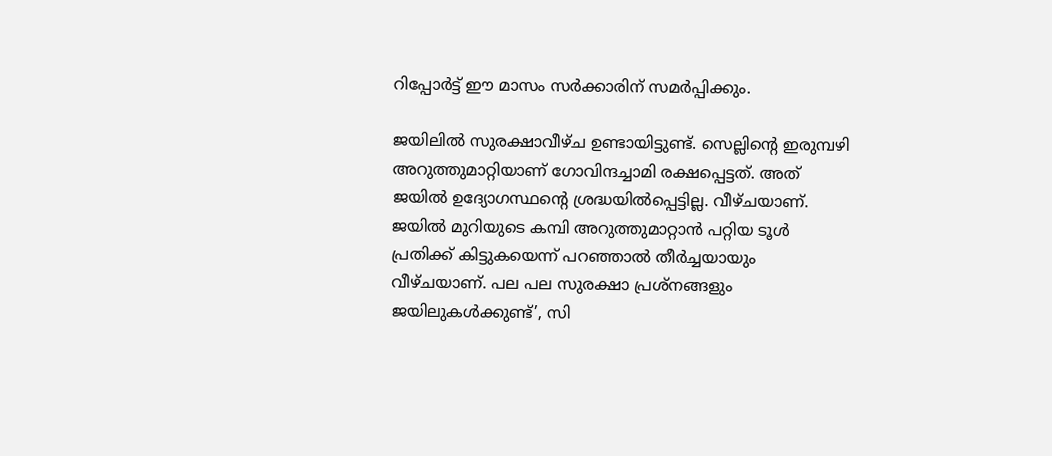റിപ്പോര്‍ട്ട് ഈ മാസം സര്‍ക്കാരിന് സമര്‍പ്പിക്കും.

ജയിലില്‍ സുരക്ഷാവീഴ്ച ഉണ്ടായിട്ടുണ്ട്. സെല്ലിന്റെ ഇരുമ്പഴി അറുത്തുമാറ്റിയാണ് ഗോവിന്ദച്ചാമി രക്ഷപ്പെട്ടത്. അത് ജയില്‍ ഉദ്യോഗസ്ഥന്റെ ശ്രദ്ധയില്‍പ്പെട്ടില്ല. വീഴ്ചയാണ്. ജയില്‍ മുറിയുടെ കമ്പി അറുത്തുമാറ്റാന്‍ പറ്റിയ ടൂള്‍ പ്രതിക്ക് കിട്ടുകയെന്ന് പറഞ്ഞാല്‍ തീര്‍ച്ചയായും വീഴ്ചയാണ്. പല പല സുരക്ഷാ പ്രശ്‌നങ്ങളും ജയിലുകള്‍ക്കുണ്ട്’, സി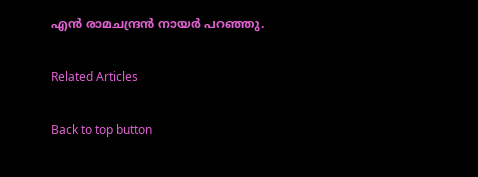എന്‍ രാമചന്ദ്രന്‍ നായര്‍ പറഞ്ഞു.

Related Articles

Back to top button